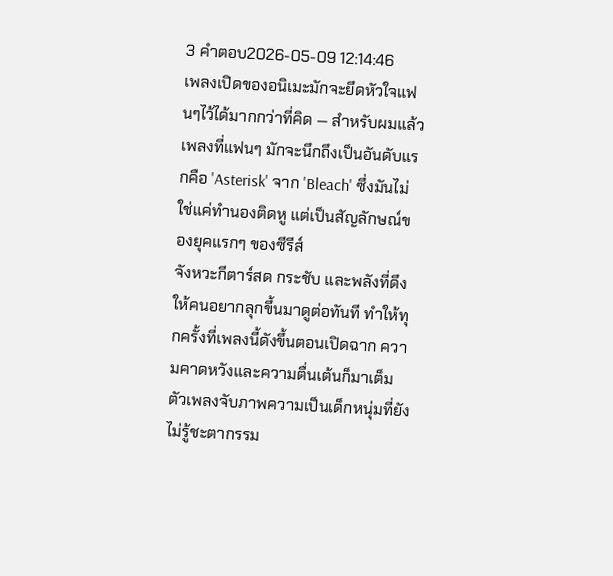3 คำตอบ2026-05-09 12:14:46
เพลงเปิดของอนิเมะมักจะยึดหัวใจแฟนๆไว้ได้มากกว่าที่คิด — สำหรับผมแล้วเพลงที่แฟนๆ มักจะนึกถึงเป็นอันดับแรกคือ 'Asterisk' จาก 'Bleach' ซึ่งมันไม่ใช่แค่ทำนองติดหู แต่เป็นสัญลักษณ์ของยุคแรกๆ ของซีรีส์
จังหวะกีตาร์สด กระชับ และพลังที่ดึงให้คนอยากลุกขึ้นมาดูต่อทันที ทำให้ทุกครั้งที่เพลงนี้ดังขึ้นตอนเปิดฉาก ความคาดหวังและความตื่นเต้นก็มาเต็ม ตัวเพลงจับภาพความเป็นเด็กหนุ่มที่ยังไม่รู้ชะตากรรม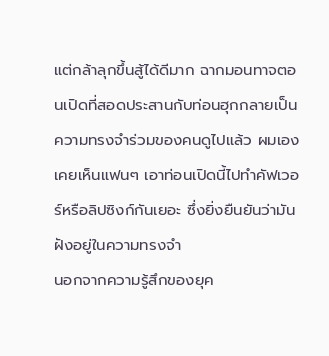แต่กล้าลุกขึ้นสู้ได้ดีมาก ฉากมอนทาจตอนเปิดที่สอดประสานกับท่อนฮุกกลายเป็นความทรงจำร่วมของคนดูไปแล้ว ผมเองเคยเห็นแฟนๆ เอาท่อนเปิดนี้ไปทำคัฟเวอร์หรือลิปซิงก์กันเยอะ ซึ่งยิ่งยืนยันว่ามันฝังอยู่ในความทรงจำ
นอกจากความรู้สึกของยุค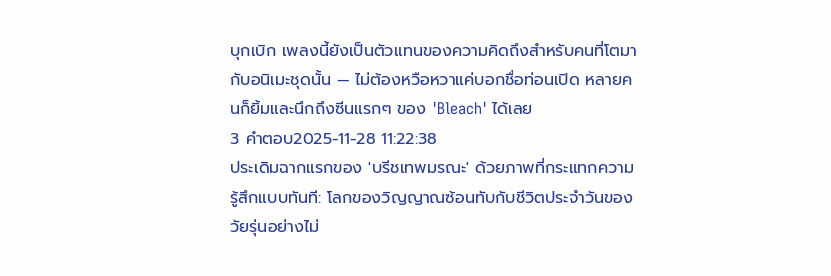บุกเบิก เพลงนี้ยังเป็นตัวแทนของความคิดถึงสำหรับคนที่โตมากับอนิเมะชุดนั้น — ไม่ต้องหวือหวาแค่บอกชื่อท่อนเปิด หลายคนก็ยิ้มและนึกถึงซีนแรกๆ ของ 'Bleach' ได้เลย
3 คำตอบ2025-11-28 11:22:38
ประเดิมฉากแรกของ 'บรีชเทพมรณะ' ด้วยภาพที่กระแทกความรู้สึกแบบทันที: โลกของวิญญาณซ้อนทับกับชีวิตประจำวันของวัยรุ่นอย่างไม่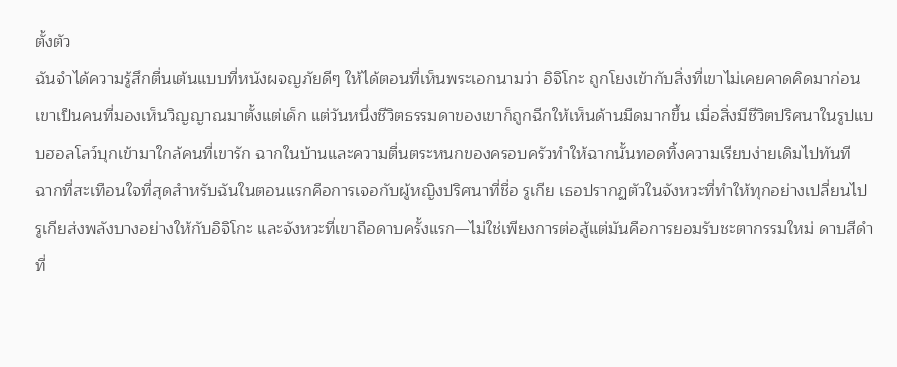ตั้งตัว
ฉันจำได้ความรู้สึกตื่นเต้นแบบที่หนังผจญภัยดีๆ ให้ได้ตอนที่เห็นพระเอกนามว่า อิจิโกะ ถูกโยงเข้ากับสิ่งที่เขาไม่เคยคาดคิดมาก่อน เขาเป็นคนที่มองเห็นวิญญาณมาตั้งแต่เด็ก แต่วันหนึ่งชีวิตธรรมดาของเขาก็ถูกฉีกให้เห็นด้านมืดมากขึ้น เมื่อสิ่งมีชีวิตปริศนาในรูปแบบฮอลโลว์บุกเข้ามาใกล้คนที่เขารัก ฉากในบ้านและความตื่นตระหนกของครอบครัวทำให้ฉากนั้นทอดทิ้งความเรียบง่ายเดิมไปทันที
ฉากที่สะเทือนใจที่สุดสำหรับฉันในตอนแรกคือการเจอกับผู้หญิงปริศนาที่ชื่อ รูเกีย เธอปรากฏตัวในจังหวะที่ทำให้ทุกอย่างเปลี่ยนไป รูเกียส่งพลังบางอย่างให้กับอิจิโกะ และจังหวะที่เขาถือดาบครั้งแรก—ไม่ใช่เพียงการต่อสู้แต่มันคือการยอมรับชะตากรรมใหม่ ดาบสีดำที่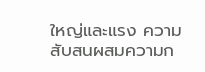ใหญ่และแรง ความสับสนผสมความก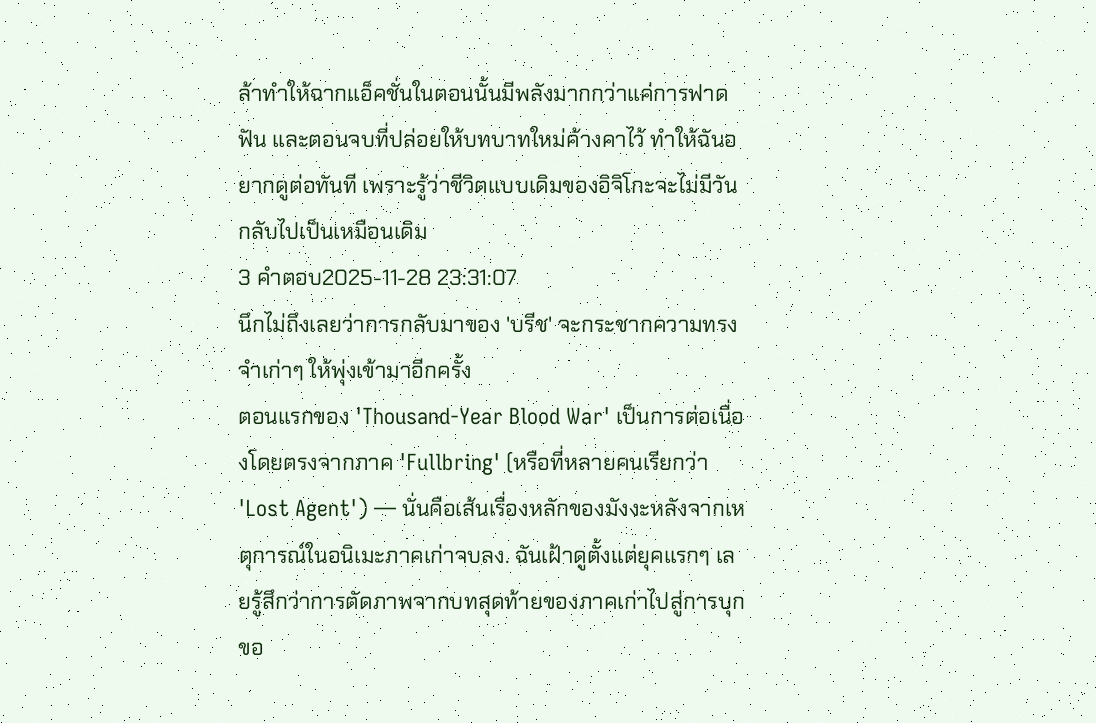ล้าทำให้ฉากแอ็คชั่นในตอนนั้นมีพลังมากกว่าแค่การฟาดฟัน และตอนจบที่ปล่อยให้บทบาทใหม่ค้างคาไว้ ทำให้ฉันอยากดูต่อทันที เพราะรู้ว่าชีวิตแบบเดิมของอิจิโกะจะไม่มีวันกลับไปเป็นเหมือนเดิม
3 คำตอบ2025-11-28 23:31:07
นึกไม่ถึงเลยว่าการกลับมาของ 'บรีช' จะกระชากความทรงจำเก่าๆ ให้พุ่งเข้ามาอีกครั้ง
ตอนแรกของ 'Thousand-Year Blood War' เป็นการต่อเนื่องโดยตรงจากภาค 'Fullbring' (หรือที่หลายคนเรียกว่า 'Lost Agent') — นั่นคือเส้นเรื่องหลักของมังงะหลังจากเหตุการณ์ในอนิเมะภาคเก่าจบลง. ฉันเฝ้าดูตั้งแต่ยุคแรกๆ เลยรู้สึกว่าการตัดภาพจากบทสุดท้ายของภาคเก่าไปสู่การบุกขอ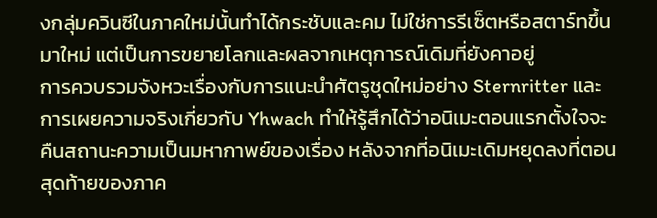งกลุ่มควินซีในภาคใหม่นั้นทำได้กระชับและคม ไม่ใช่การรีเซ็ตหรือสตาร์ทขึ้นมาใหม่ แต่เป็นการขยายโลกและผลจากเหตุการณ์เดิมที่ยังคาอยู่
การควบรวมจังหวะเรื่องกับการแนะนำศัตรูชุดใหม่อย่าง Sternritter และการเผยความจริงเกี่ยวกับ Yhwach ทำให้รู้สึกได้ว่าอนิเมะตอนแรกตั้งใจจะคืนสถานะความเป็นมหากาพย์ของเรื่อง หลังจากที่อนิเมะเดิมหยุดลงที่ตอนสุดท้ายของภาค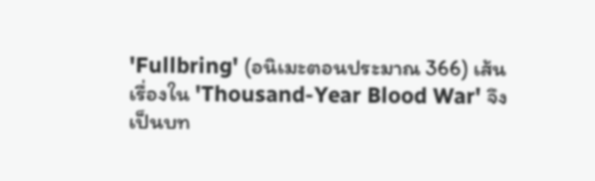'Fullbring' (อนิเมะตอนประมาณ 366) เส้นเรื่องใน 'Thousand-Year Blood War' จึงเป็นบท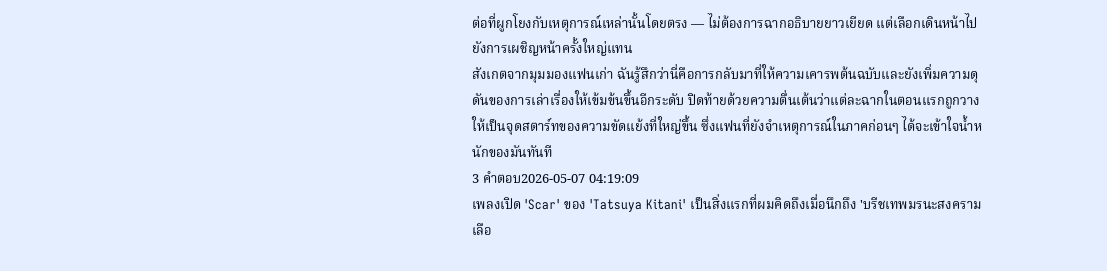ต่อที่ผูกโยงกับเหตุการณ์เหล่านั้นโดยตรง — ไม่ต้องการฉากอธิบายยาวเยียด แต่เลือกเดินหน้าไปยังการเผชิญหน้าครั้งใหญ่แทน
สังเกตจากมุมมองแฟนเก่า ฉันรู้สึกว่านี่คือการกลับมาที่ให้ความเคารพต้นฉบับและยังเพิ่มความดุดันของการเล่าเรื่องให้เข้มข้นขึ้นอีกระดับ ปิดท้ายด้วยความตื่นเต้นว่าแต่ละฉากในตอนแรกถูกวางให้เป็นจุดสตาร์ทของความขัดแย้งที่ใหญ่ขึ้น ซึ่งแฟนที่ยังจำเหตุการณ์ในภาคก่อนๆ ได้จะเข้าใจน้ำหนักของมันทันที
3 คำตอบ2026-05-07 04:19:09
เพลงเปิด 'Scar' ของ 'Tatsuya Kitani' เป็นสิ่งแรกที่ผมคิดถึงเมื่อนึกถึง 'บรีชเทพมรนะสงครามเลือ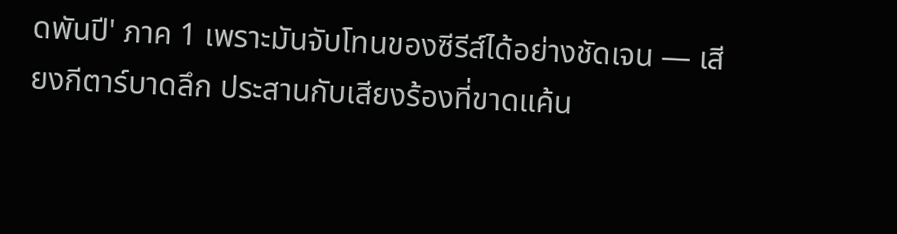ดพันปี' ภาค 1 เพราะมันจับโทนของซีรีส์ได้อย่างชัดเจน — เสียงกีตาร์บาดลึก ประสานกับเสียงร้องที่ขาดแค้น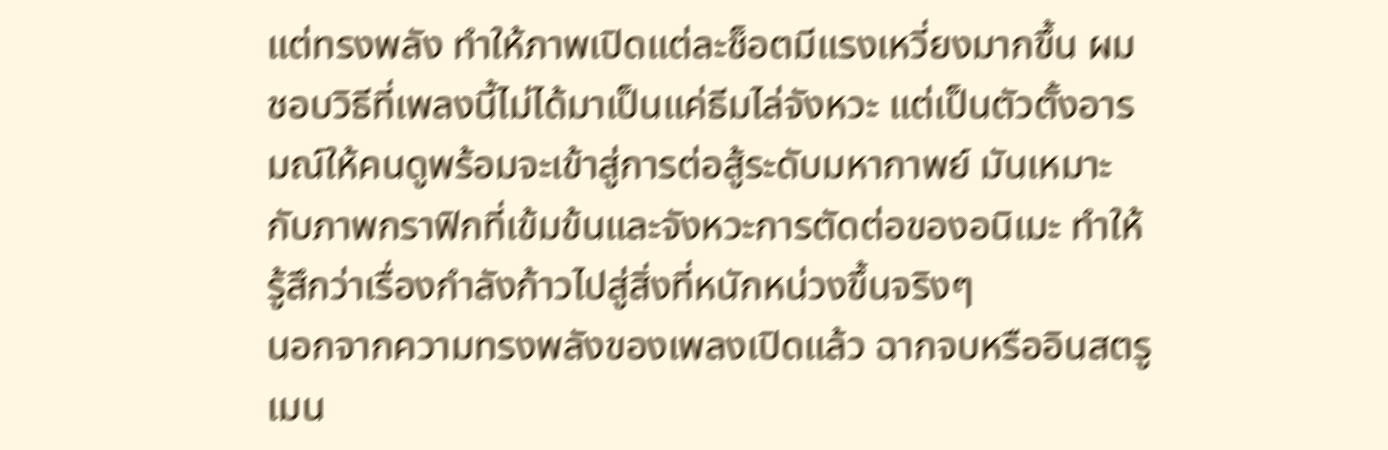แต่ทรงพลัง ทำให้ภาพเปิดแต่ละช็อตมีแรงเหวี่ยงมากขึ้น ผมชอบวิธีที่เพลงนี้ไม่ได้มาเป็นแค่ธีมไล่จังหวะ แต่เป็นตัวตั้งอารมณ์ให้คนดูพร้อมจะเข้าสู่การต่อสู้ระดับมหากาพย์ มันเหมาะกับภาพกราฟิกที่เข้มข้นและจังหวะการตัดต่อของอนิเมะ ทำให้รู้สึกว่าเรื่องกำลังก้าวไปสู่สิ่งที่หนักหน่วงขึ้นจริงๆ
นอกจากความทรงพลังของเพลงเปิดแล้ว ฉากจบหรืออินสตรูเมน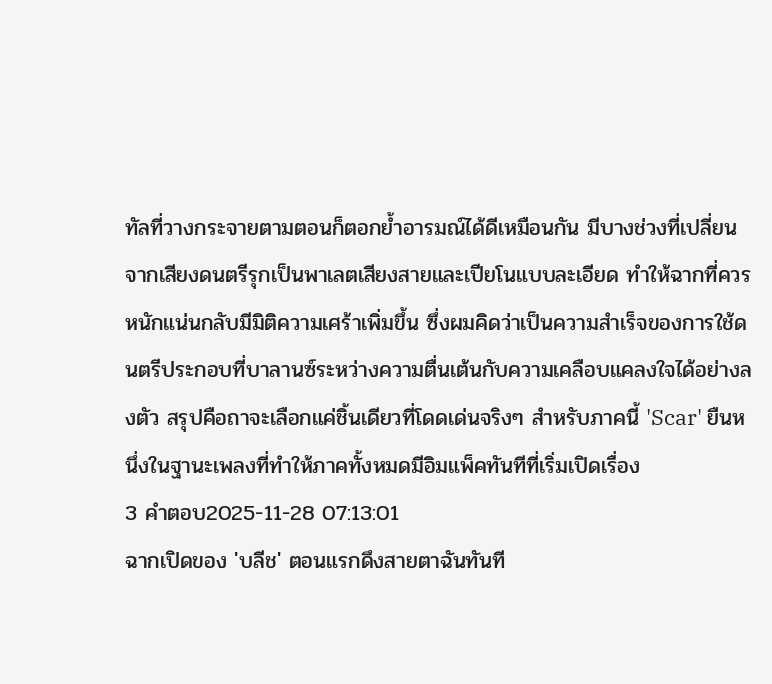ทัลที่วางกระจายตามตอนก็ตอกย้ำอารมณ์ได้ดีเหมือนกัน มีบางช่วงที่เปลี่ยนจากเสียงดนตรีรุกเป็นพาเลตเสียงสายและเปียโนแบบละเอียด ทำให้ฉากที่ควรหนักแน่นกลับมีมิติความเศร้าเพิ่มขึ้น ซึ่งผมคิดว่าเป็นความสำเร็จของการใช้ดนตรีประกอบที่บาลานซ์ระหว่างความตื่นเต้นกับความเคลือบแคลงใจได้อย่างลงตัว สรุปคือถาจะเลือกแค่ชิ้นเดียวที่โดดเด่นจริงๆ สำหรับภาคนี้ 'Scar' ยืนหนึ่งในฐานะเพลงที่ทำให้ภาคทั้งหมดมีอิมแพ็คทันทีที่เริ่มเปิดเรื่อง
3 คำตอบ2025-11-28 07:13:01
ฉากเปิดของ 'บลีช' ตอนแรกดึงสายตาฉันทันที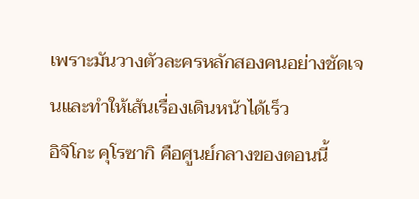เพราะมันวางตัวละครหลักสองคนอย่างชัดเจนและทำให้เส้นเรื่องเดินหน้าได้เร็ว
อิจิโกะ คุโรซากิ คือศูนย์กลางของตอนนี้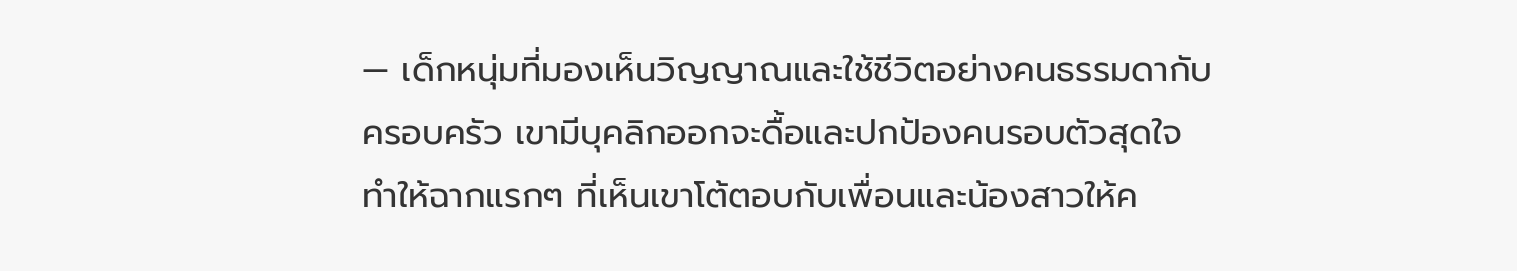— เด็กหนุ่มที่มองเห็นวิญญาณและใช้ชีวิตอย่างคนธรรมดากับครอบครัว เขามีบุคลิกออกจะดื้อและปกป้องคนรอบตัวสุดใจ ทำให้ฉากแรกๆ ที่เห็นเขาโต้ตอบกับเพื่อนและน้องสาวให้ค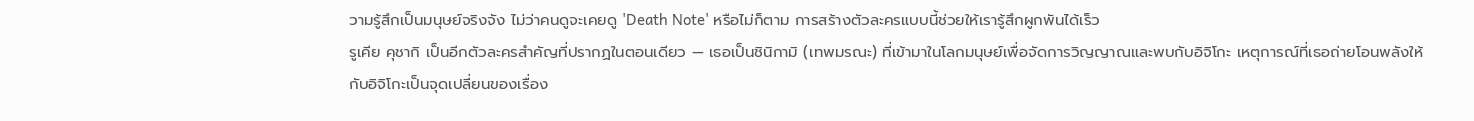วามรู้สึกเป็นมนุษย์จริงจัง ไม่ว่าคนดูจะเคยดู 'Death Note' หรือไม่ก็ตาม การสร้างตัวละครแบบนี้ช่วยให้เรารู้สึกผูกพันได้เร็ว
รูเคีย คุชากิ เป็นอีกตัวละครสำคัญที่ปรากฏในตอนเดียว — เธอเป็นชินิกามิ (เทพมรณะ) ที่เข้ามาในโลกมนุษย์เพื่อจัดการวิญญาณและพบกับอิจิโกะ เหตุการณ์ที่เธอถ่ายโอนพลังให้กับอิจิโกะเป็นจุดเปลี่ยนของเรื่อง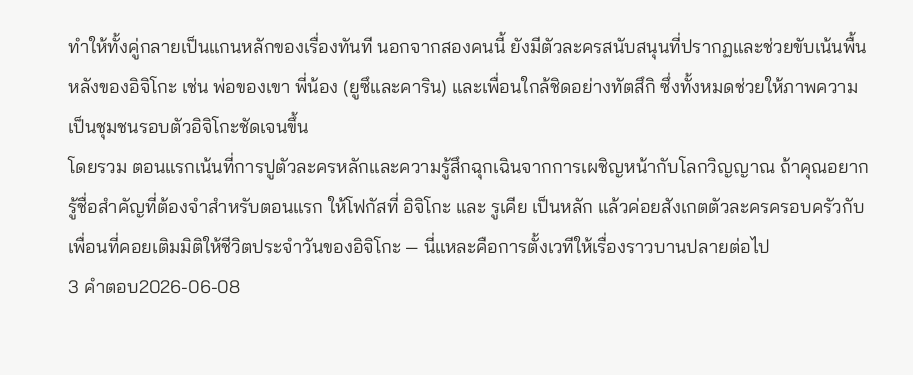ทำให้ทั้งคู่กลายเป็นแกนหลักของเรื่องทันที นอกจากสองคนนี้ ยังมีตัวละครสนับสนุนที่ปรากฏและช่วยขับเน้นพื้นหลังของอิจิโกะ เช่น พ่อของเขา พี่น้อง (ยูซึและคาริน) และเพื่อนใกล้ชิดอย่างทัตสึกิ ซึ่งทั้งหมดช่วยให้ภาพความเป็นชุมชนรอบตัวอิจิโกะชัดเจนขึ้น
โดยรวม ตอนแรกเน้นที่การปูตัวละครหลักและความรู้สึกฉุกเฉินจากการเผชิญหน้ากับโลกวิญญาณ ถ้าคุณอยากรู้ชื่อสำคัญที่ต้องจำสำหรับตอนแรก ให้โฟกัสที่ อิจิโกะ และ รูเคีย เป็นหลัก แล้วค่อยสังเกตตัวละครครอบครัวกับเพื่อนที่คอยเติมมิติให้ชีวิตประจำวันของอิจิโกะ — นี่แหละคือการตั้งเวทีให้เรื่องราวบานปลายต่อไป
3 คำตอบ2026-06-08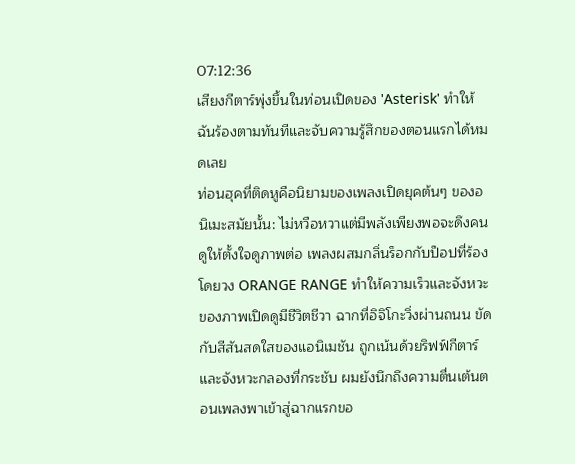07:12:36
เสียงกีตาร์พุ่งขึ้นในท่อนเปิดของ 'Asterisk' ทำให้ฉันร้องตามทันทีและจับความรู้สึกของตอนแรกได้หมดเลย
ท่อนฮุคที่ติดหูคือนิยามของเพลงเปิดยุคต้นๆ ของอนิเมะสมัยนั้น: ไม่หวือหวาแต่มีพลังเพียงพอจะดึงคนดูให้ตั้งใจดูภาพต่อ เพลงผสมกลิ่นร็อกกับป็อปที่ร้องโดยวง ORANGE RANGE ทำให้ความเร็วและจังหวะของภาพเปิดดูมีชีวิตชีวา ฉากที่อิจิโกะวิ่งผ่านถนน ขัดกับสีสันสดใสของแอนิเมชัน ถูกเน้นด้วยริฟฟ์กีตาร์และจังหวะกลองที่กระชับ ผมยังนึกถึงความตื่นเต้นตอนเพลงพาเข้าสู่ฉากแรกขอ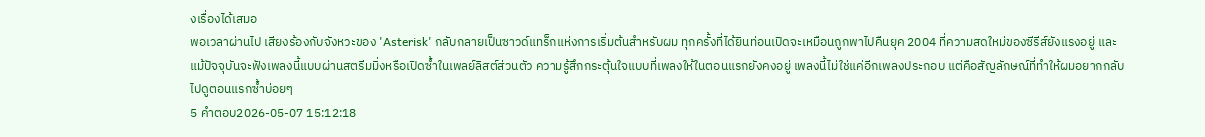งเรื่องได้เสมอ
พอเวลาผ่านไป เสียงร้องกับจังหวะของ 'Asterisk' กลับกลายเป็นซาวด์แทร็กแห่งการเริ่มต้นสำหรับผม ทุกครั้งที่ได้ยินท่อนเปิดจะเหมือนถูกพาไปคืนยุค 2004 ที่ความสดใหม่ของซีรีส์ยังแรงอยู่ และแม้ปัจจุบันจะฟังเพลงนี้แบบผ่านสตรีมมิ่งหรือเปิดซ้ำในเพลย์ลิสต์ส่วนตัว ความรู้สึกกระตุ้นใจแบบที่เพลงให้ในตอนแรกยังคงอยู่ เพลงนี้ไม่ใช่แค่อีกเพลงประกอบ แต่คือสัญลักษณ์ที่ทำให้ผมอยากกลับไปดูตอนแรกซ้ำบ่อยๆ
5 คำตอบ2026-05-07 15:12:18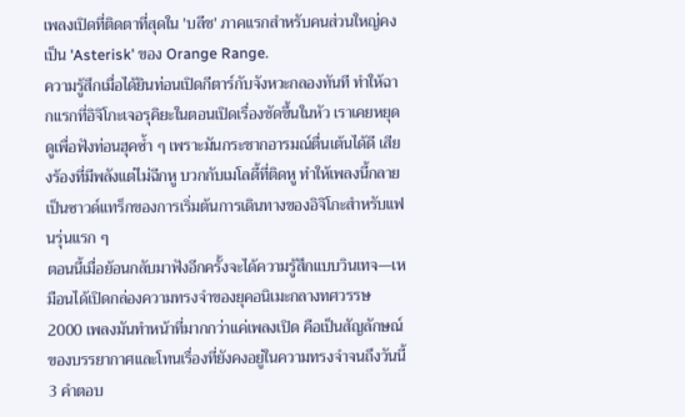เพลงเปิดที่ติดตาที่สุดใน 'บลีช' ภาคแรกสำหรับคนส่วนใหญ่คงเป็น 'Asterisk' ของ Orange Range.
ความรู้สึกเมื่อได้ยินท่อนเปิดกีตาร์กับจังหวะกลองทันที ทำให้ฉากแรกที่อิจิโกะเจอรุคิยะในตอนเปิดเรื่องชัดขึ้นในหัว เราเคยหยุดดูเพื่อฟังท่อนฮุคซ้ำ ๆ เพราะมันกระชากอารมณ์ตื่นเต้นได้ดี เสียงร้องที่มีพลังแต่ไม่ฉีกหู บวกกับเมโลดี้ที่ติดหู ทำให้เพลงนี้กลายเป็นซาวด์แทร็กของการเริ่มต้นการเดินทางของอิจิโกะสำหรับแฟนรุ่นแรก ๆ
ตอนนี้เมื่อย้อนกลับมาฟังอีกครั้งจะได้ความรู้สึกแบบวินเทจ—เหมือนได้เปิดกล่องความทรงจำของยุคอนิเมะกลางทศวรรษ 2000 เพลงมันทำหน้าที่มากกว่าแค่เพลงเปิด คือเป็นสัญลักษณ์ของบรรยากาศและโทนเรื่องที่ยังคงอยู่ในความทรงจำจนถึงวันนี้
3 คำตอบ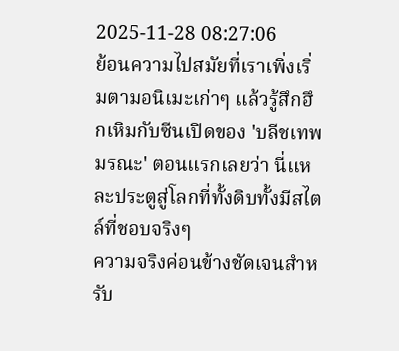2025-11-28 08:27:06
ย้อนความไปสมัยที่เราเพิ่งเริ่มตามอนิเมะเก่าๆ แล้วรู้สึกฮึกเหิมกับซีนเปิดของ 'บลีชเทพมรณะ' ตอนแรกเลยว่า นี่แหละประตูสู่โลกที่ทั้งดิบทั้งมีสไตล์ที่ชอบจริงๆ
ความจริงค่อนข้างชัดเจนสำหรับ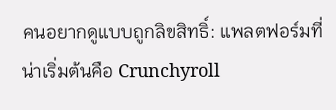คนอยากดูแบบถูกลิขสิทธิ์: แพลตฟอร์มที่น่าเริ่มต้นคือ Crunchyroll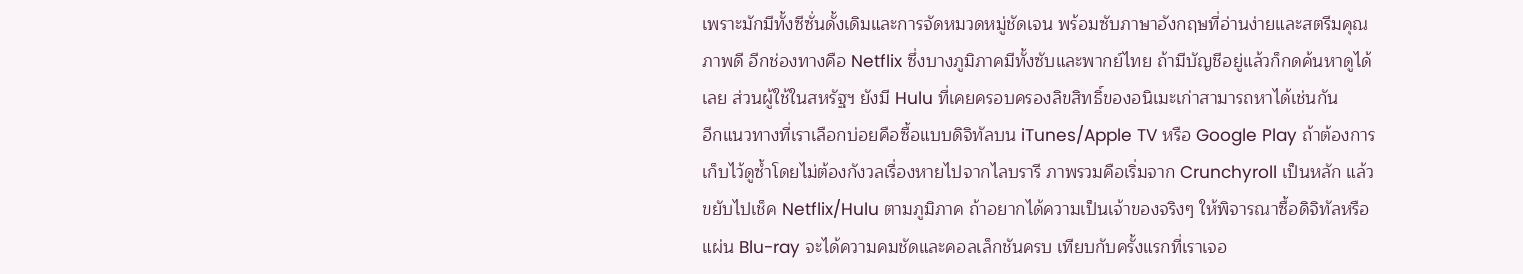เพราะมักมีทั้งซีซั่นดั้งเดิมและการจัดหมวดหมู่ชัดเจน พร้อมซับภาษาอังกฤษที่อ่านง่ายและสตรีมคุณภาพดี อีกช่องทางคือ Netflix ซึ่งบางภูมิภาคมีทั้งซับและพากย์ไทย ถ้ามีบัญชีอยู่แล้วก็กดค้นหาดูได้เลย ส่วนผู้ใช้ในสหรัฐฯ ยังมี Hulu ที่เคยครอบครองลิขสิทธิ์ของอนิเมะเก่าสามารถหาได้เช่นกัน
อีกแนวทางที่เราเลือกบ่อยคือซื้อแบบดิจิทัลบน iTunes/Apple TV หรือ Google Play ถ้าต้องการเก็บไว้ดูซ้ำโดยไม่ต้องกังวลเรื่องหายไปจากไลบรารี ภาพรวมคือเริ่มจาก Crunchyroll เป็นหลัก แล้วขยับไปเช็ค Netflix/Hulu ตามภูมิภาค ถ้าอยากได้ความเป็นเจ้าของจริงๆ ให้พิจารณาซื้อดิจิทัลหรือแผ่น Blu-ray จะได้ความคมชัดและคอลเล็กชันครบ เทียบกับครั้งแรกที่เราเจอ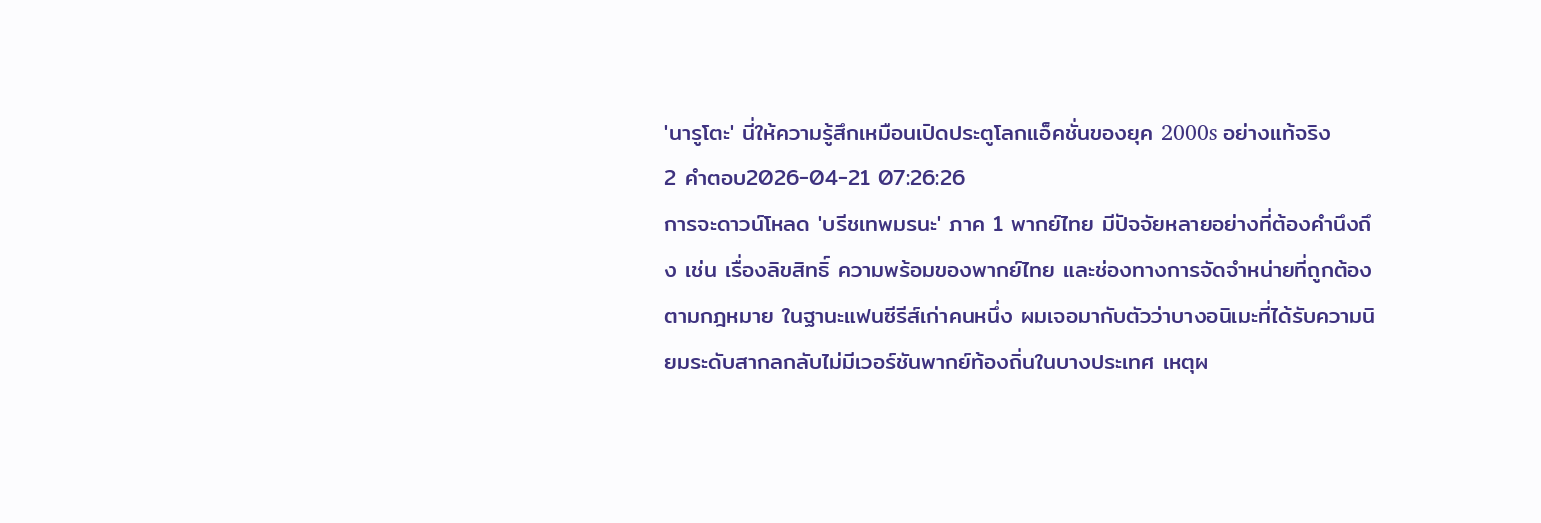'นารูโตะ' นี่ให้ความรู้สึกเหมือนเปิดประตูโลกแอ็คชั่นของยุค 2000s อย่างแท้จริง
2 คำตอบ2026-04-21 07:26:26
การจะดาวน์โหลด 'บรีชเทพมรนะ' ภาค 1 พากย์ไทย มีปัจจัยหลายอย่างที่ต้องคำนึงถึง เช่น เรื่องลิขสิทธิ์ ความพร้อมของพากย์ไทย และช่องทางการจัดจำหน่ายที่ถูกต้องตามกฎหมาย ในฐานะแฟนซีรีส์เก่าคนหนึ่ง ผมเจอมากับตัวว่าบางอนิเมะที่ได้รับความนิยมระดับสากลกลับไม่มีเวอร์ชันพากย์ท้องถิ่นในบางประเทศ เหตุผ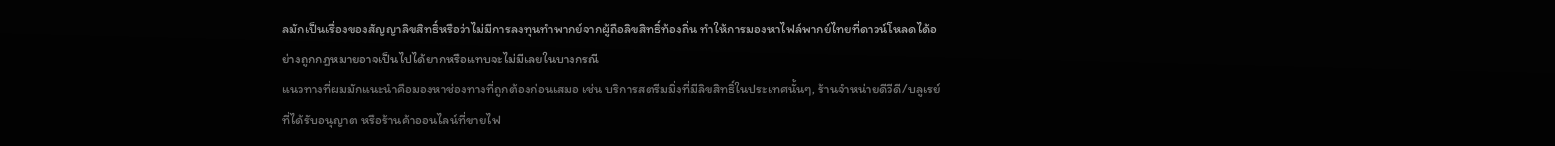ลมักเป็นเรื่องของสัญญาลิขสิทธิ์หรือว่าไม่มีการลงทุนทำพากย์จากผู้ถือลิขสิทธิ์ท้องถิ่น ทำให้การมองหาไฟล์พากย์ไทยที่ดาวน์โหลดได้อย่างถูกกฎหมายอาจเป็นไปได้ยากหรือแทบจะไม่มีเลยในบางกรณี
แนวทางที่ผมมักแนะนำคือมองหาช่องทางที่ถูกต้องก่อนเสมอ เช่น บริการสตรีมมิ่งที่มีลิขสิทธิ์ในประเทศนั้นๆ, ร้านจำหน่ายดีวีดี/บลูเรย์ที่ได้รับอนุญาต หรือร้านค้าออนไลน์ที่ขายไฟ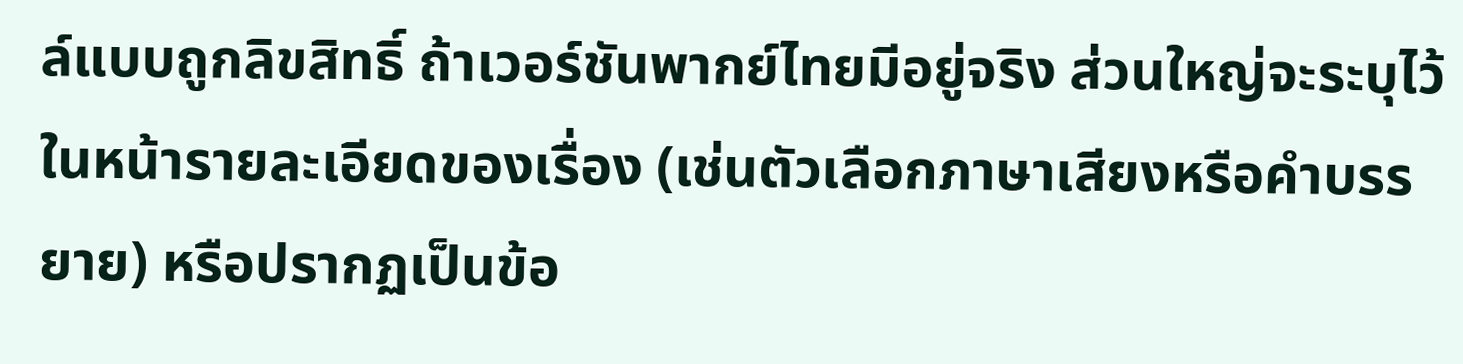ล์แบบถูกลิขสิทธิ์ ถ้าเวอร์ชันพากย์ไทยมีอยู่จริง ส่วนใหญ่จะระบุไว้ในหน้ารายละเอียดของเรื่อง (เช่นตัวเลือกภาษาเสียงหรือคำบรรยาย) หรือปรากฏเป็นข้อ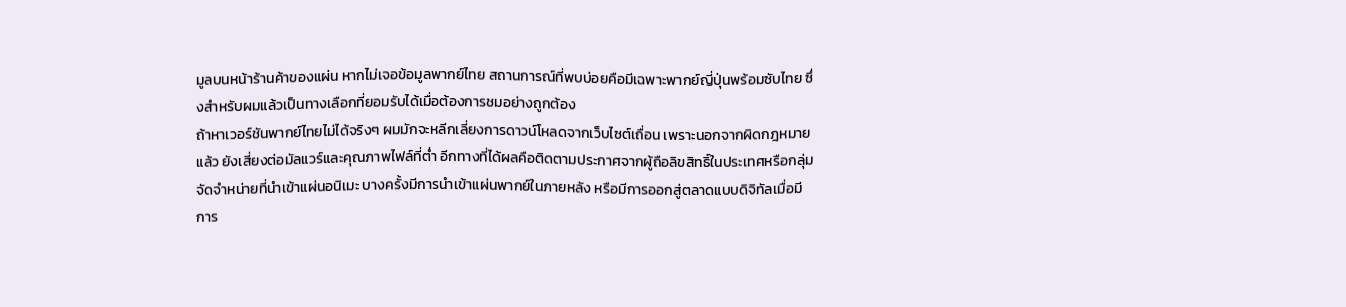มูลบนหน้าร้านค้าของแผ่น หากไม่เจอข้อมูลพากย์ไทย สถานการณ์ที่พบบ่อยคือมีเฉพาะพากย์ญี่ปุ่นพร้อมซับไทย ซึ่งสำหรับผมแล้วเป็นทางเลือกที่ยอมรับได้เมื่อต้องการชมอย่างถูกต้อง
ถ้าหาเวอร์ชันพากย์ไทยไม่ได้จริงๆ ผมมักจะหลีกเลี่ยงการดาวน์โหลดจากเว็บไซต์เถื่อน เพราะนอกจากผิดกฎหมายแล้ว ยังเสี่ยงต่อมัลแวร์และคุณภาพไฟล์ที่ต่ำ อีกทางที่ได้ผลคือติดตามประกาศจากผู้ถือลิขสิทธิ์ในประเทศหรือกลุ่มจัดจำหน่ายที่นำเข้าแผ่นอนิเมะ บางครั้งมีการนำเข้าแผ่นพากย์ในภายหลัง หรือมีการออกสู่ตลาดแบบดิจิทัลเมื่อมีการ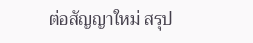ต่อสัญญาใหม่ สรุป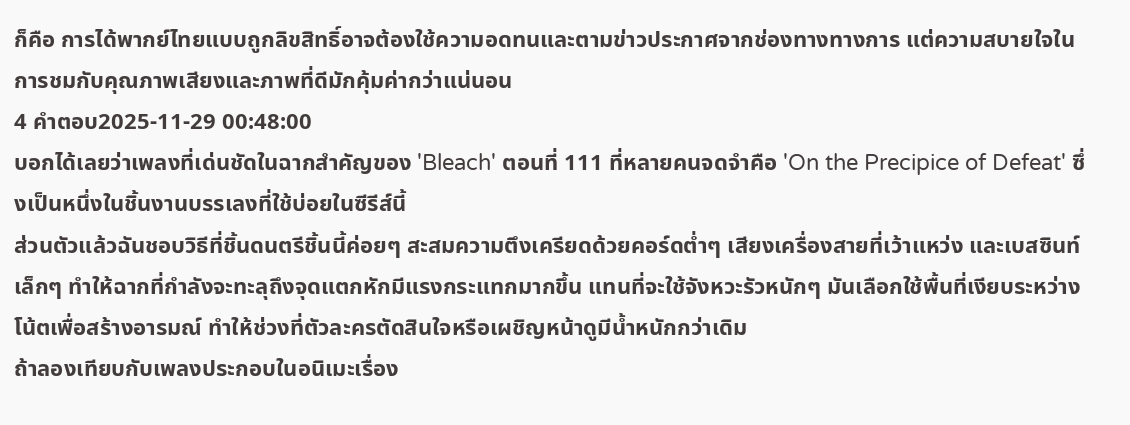ก็คือ การได้พากย์ไทยแบบถูกลิขสิทธิ์อาจต้องใช้ความอดทนและตามข่าวประกาศจากช่องทางทางการ แต่ความสบายใจในการชมกับคุณภาพเสียงและภาพที่ดีมักคุ้มค่ากว่าแน่นอน
4 คำตอบ2025-11-29 00:48:00
บอกได้เลยว่าเพลงที่เด่นชัดในฉากสำคัญของ 'Bleach' ตอนที่ 111 ที่หลายคนจดจำคือ 'On the Precipice of Defeat' ซึ่งเป็นหนึ่งในชิ้นงานบรรเลงที่ใช้บ่อยในซีรีส์นี้
ส่วนตัวแล้วฉันชอบวิธีที่ชิ้นดนตรีชิ้นนี้ค่อยๆ สะสมความตึงเครียดด้วยคอร์ดต่ำๆ เสียงเครื่องสายที่เว้าแหว่ง และเบสซินท์เล็กๆ ทำให้ฉากที่กำลังจะทะลุถึงจุดแตกหักมีแรงกระแทกมากขึ้น แทนที่จะใช้จังหวะรัวหนักๆ มันเลือกใช้พื้นที่เงียบระหว่างโน้ตเพื่อสร้างอารมณ์ ทำให้ช่วงที่ตัวละครตัดสินใจหรือเผชิญหน้าดูมีน้ำหนักกว่าเดิม
ถ้าลองเทียบกับเพลงประกอบในอนิเมะเรื่อง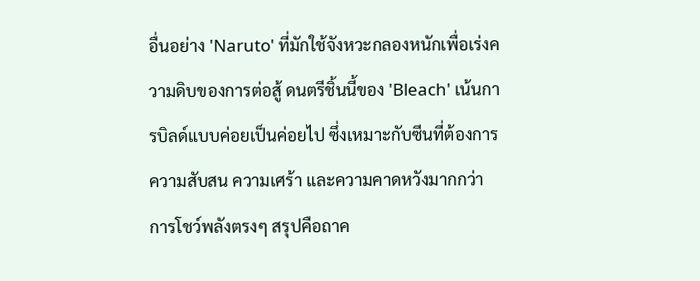อื่นอย่าง 'Naruto' ที่มักใช้จังหวะกลองหนักเพื่อเร่งความดิบของการต่อสู้ ดนตรีชิ้นนี้ของ 'Bleach' เน้นการบิลด์แบบค่อยเป็นค่อยไป ซึ่งเหมาะกับซีนที่ต้องการความสับสน ความเศร้า และความคาดหวังมากกว่าการโชว์พลังตรงๆ สรุปคือถาค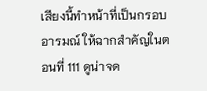เสียงนี้ทำหน้าที่เป็นกรอบอารมณ์ ให้ฉากสำคัญในตอนที่ 111 ดูน่าจด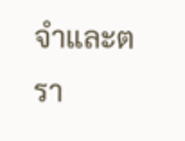จำและตรา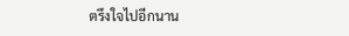ตรึงใจไปอีกนาน